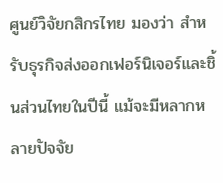ศูนย์วิจัยกสิกรไทย มองว่า สำหรับธุรกิจส่งออกเฟอร์นิเจอร์และชิ้นส่วนไทยในปีนี้ แม้จะมีหลากหลายปัจจัย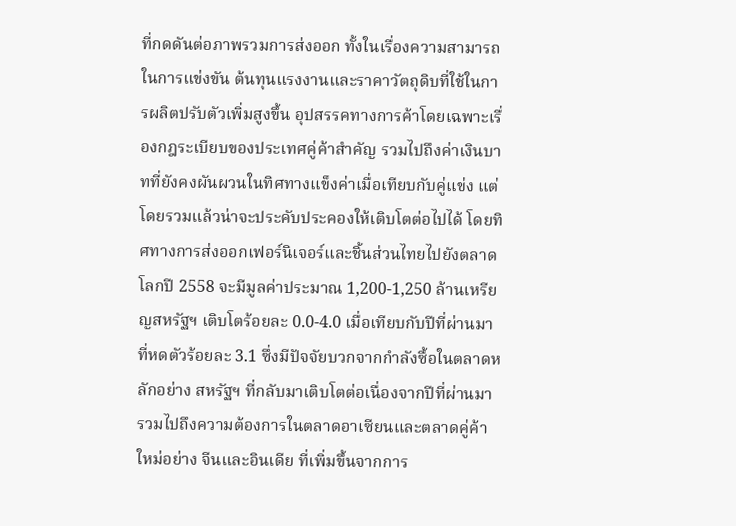ที่กดดันต่อภาพรวมการส่งออก ทั้งในเรื่องความสามารถในการแข่งขัน ต้นทุนแรงงานและราคาวัตถุดิบที่ใช้ในการผลิตปรับตัวเพิ่มสูงขึ้น อุปสรรคทางการค้าโดยเฉพาะเรื่องกฎระเบียบของประเทศคู่ค้าสำคัญ รวมไปถึงค่าเงินบาทที่ยังคงผันผวนในทิศทางแข็งค่าเมื่อเทียบกับคู่แข่ง แต่โดยรวมแล้วน่าจะประคับประคองให้เติบโตต่อไปได้ โดยทิศทางการส่งออกเฟอร์นิเจอร์และชิ้นส่วนไทยไปยังตลาดโลกปี 2558 จะมีมูลค่าประมาณ 1,200-1,250 ล้านเหรียญสหรัฐฯ เติบโตร้อยละ 0.0-4.0 เมื่อเทียบกับปีที่ผ่านมาที่หดตัวร้อยละ 3.1 ซึ่งมีปัจจัยบวกจากกำลังซื้อในตลาดหลักอย่าง สหรัฐฯ ที่กลับมาเติบโตต่อเนื่องจากปีที่ผ่านมา รวมไปถึงความต้องการในตลาดอาเซียนและตลาดคู่ค้าใหม่อย่าง จีนและอินเดีย ที่เพิ่มขึ้นจากการ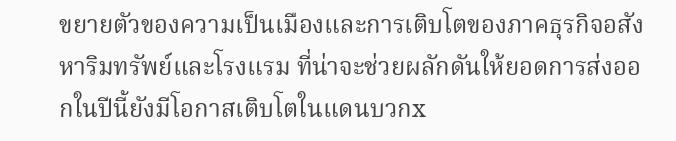ขยายตัวของความเป็นเมืองและการเติบโตของภาคธุรกิจอสังหาริมทรัพย์และโรงแรม ที่น่าจะช่วยผลักดันให้ยอดการส่งออกในปีนี้ยังมีโอกาสเติบโตในแดนบวกx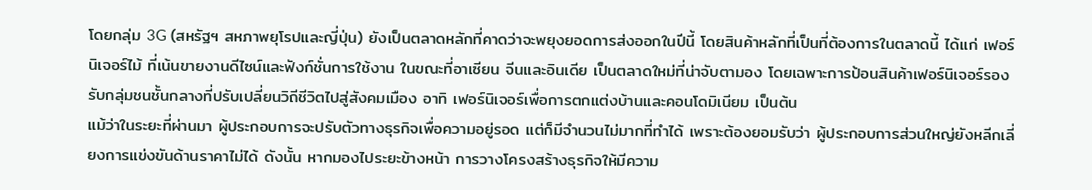โดยกลุ่ม 3G (สหรัฐฯ สหภาพยุโรปและญี่ปุ่น) ยังเป็นตลาดหลักที่คาดว่าจะพยุงยอดการส่งออกในปีนี้ โดยสินค้าหลักที่เป็นที่ต้องการในตลาดนี้ ได้แก่ เฟอร์นิเจอร์ไม้ ที่เน้นขายงานดีไซน์และฟังก์ชั่นการใช้งาน ในขณะที่อาเซียน จีนและอินเดีย เป็นตลาดใหม่ที่น่าจับตามอง โดยเฉพาะการป้อนสินค้าเฟอร์นิเจอร์รองรับกลุ่มชนชั้นกลางที่ปรับเปลี่ยนวิถีชีวิตไปสู่สังคมเมือง อาทิ เฟอร์นิเจอร์เพื่อการตกแต่งบ้านและคอนโดมิเนียม เป็นต้น
แม้ว่าในระยะที่ผ่านมา ผู้ประกอบการจะปรับตัวทางธุรกิจเพื่อความอยู่รอด แต่ก็มีจำนวนไม่มากที่ทำได้ เพราะต้องยอมรับว่า ผู้ประกอบการส่วนใหญ่ยังหลีกเลี่ยงการแข่งขันด้านราคาไม่ได้ ดังนั้น หากมองไประยะข้างหน้า การวางโครงสร้างธุรกิจให้มีความ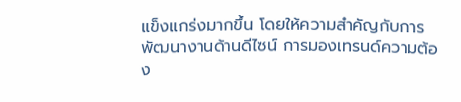แข็งแกร่งมากขึ้น โดยให้ความสำคัญกับการพัฒนางานด้านดีไซน์ การมองเทรนด์ความต้อง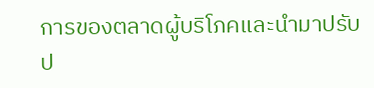การของตลาดผู้บริโภคและนำมาปรับป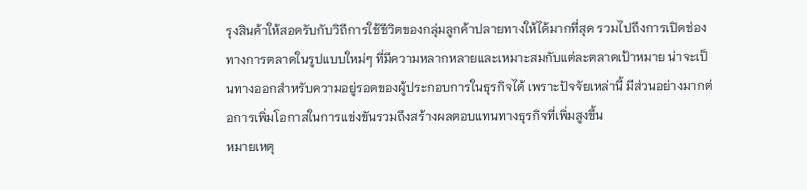รุงสินค้าให้สอดรับกับวิถีการใช้ชีวิตของกลุ่มลูกค้าปลายทางให้ได้มากที่สุด รวมไปถึงการเปิดช่องทางการตลาดในรูปแบบใหม่ๆ ที่มีความหลากหลายและเหมาะสมกับแต่ละตลาดเป้าหมาย น่าจะเป็นทางออกสำหรับความอยู่รอดของผู้ประกอบการในธุรกิจได้ เพราะปัจจัยเหล่านี้ มีส่วนอย่างมากต่อการเพิ่มโอกาสในการแข่งขันรวมถึงสร้างผลตอบแทนทางธุรกิจที่เพิ่มสูงขึ้น
หมายเหตุ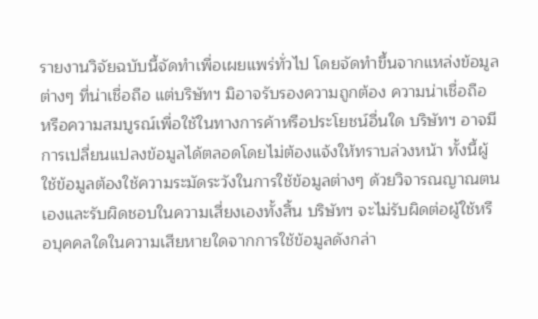รายงานวิจัยฉบับนี้จัดทำเพื่อเผยแพร่ทั่วไป โดยจัดทำขึ้นจากแหล่งข้อมูลต่างๆ ที่น่าเชื่อถือ แต่บริษัทฯ มิอาจรับรองความถูกต้อง ความน่าเชื่อถือ หรือความสมบูรณ์เพื่อใช้ในทางการค้าหรือประโยชน์อื่นใด บริษัทฯ อาจมีการเปลี่ยนแปลงข้อมูลได้ตลอดโดยไม่ต้องแจ้งให้ทราบล่วงหน้า ทั้งนี้ผู้ใช้ข้อมูลต้องใช้ความระมัดระวังในการใช้ข้อมูลต่างๆ ด้วยวิจารณญาณตนเองและรับผิดชอบในความเสี่ยงเองทั้งสิ้น บริษัทฯ จะไม่รับผิดต่อผู้ใช้หรือบุคคลใดในความเสียหายใดจากการใช้ข้อมูลดังกล่า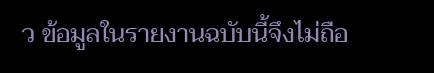ว ข้อมูลในรายงานฉบับนี้จึงไม่ถือ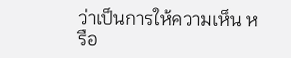ว่าเป็นการให้ความเห็น หรือ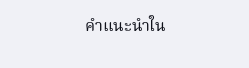คำแนะนำใน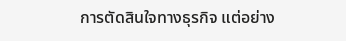การตัดสินใจทางธุรกิจ แต่อย่าง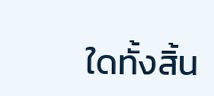ใดทั้งสิ้น